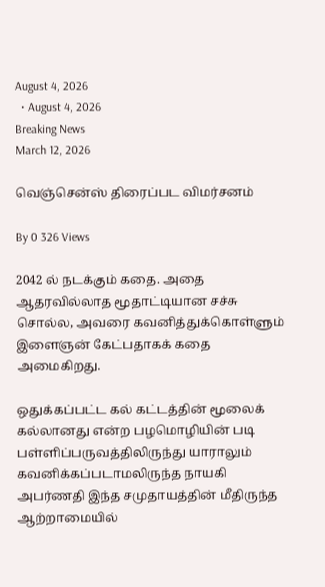August 4, 2026
  • August 4, 2026
Breaking News
March 12, 2026

வெஞ்சென்ஸ் திரைப்பட விமர்சனம்

By 0 326 Views

2042 ல் நடக்கும் கதை. அதை ஆதரவில்லாத மூதாட்டியான சச்சு சொல்ல, அவரை கவனித்துக்கொள்ளும் இளைஞன் கேட்பதாகக் கதை அமைகிறது.

ஒதுக்கப்பட்ட கல் கட்டத்தின் மூலைக் கல்லானது என்ற பழமொழியின் படி பள்ளிப்பருவத்திலிருந்து யாராலும் கவனிக்கப்படாமலிருந்த நாயகி அபர்ணதி இந்த சமுதாயத்தின் மீதிருந்த ஆற்றாமையில்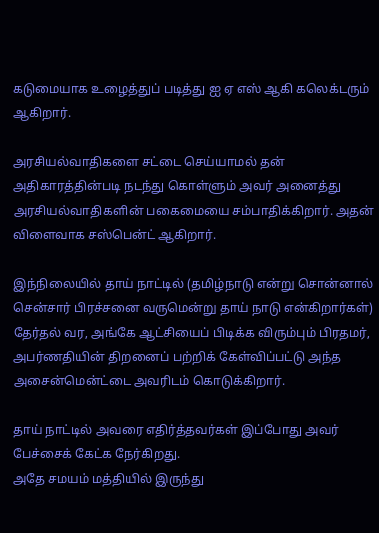கடுமையாக உழைத்துப் படித்து ஐ ஏ எஸ் ஆகி கலெக்டரும் ஆகிறார்.

அரசியல்வாதிகளை சட்டை செய்யாமல் தன் அதிகாரத்தின்படி நடந்து கொள்ளும் அவர் அனைத்து அரசியல்வாதிகளின் பகைமையை சம்பாதிக்கிறார். அதன் விளைவாக சஸ்பென்ட் ஆகிறார்.

இந்நிலையில் தாய் நாட்டில் (தமிழ்நாடு என்று சொன்னால் சென்சார் பிரச்சனை வருமென்று தாய் நாடு என்கிறார்கள்) தேர்தல் வர, அங்கே ஆட்சியைப் பிடிக்க விரும்பும் பிரதமர், அபர்ணதியின் திறனைப் பற்றிக் கேள்விப்பட்டு அந்த அசைன்மென்ட்டை அவரிடம் கொடுக்கிறார்.

தாய் நாட்டில் அவரை எதிர்த்தவர்கள் இப்போது அவர் பேச்சைக் கேட்க நேர்கிறது.
அதே சமயம் மத்தியில் இருந்து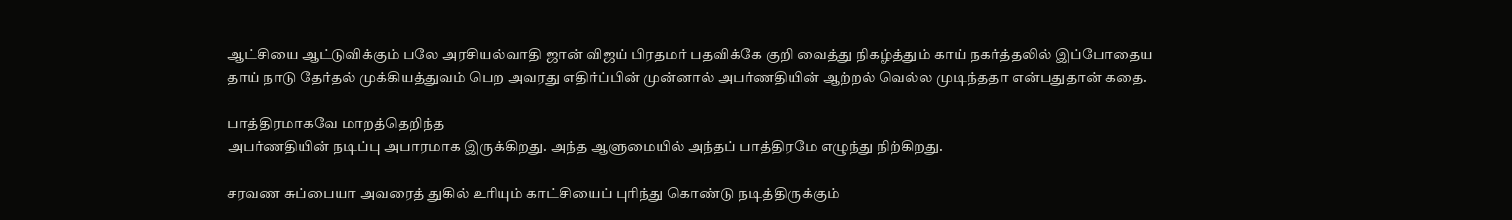ஆட்சியை ஆட்டுவிக்கும் பலே அரசியல்வாதி ஜான் விஜய் பிரதமர் பதவிக்கே குறி வைத்து நிகழ்த்தும் காய் நகர்த்தலில் இப்போதைய தாய் நாடு தேர்தல் முக்கியத்துவம் பெற அவரது எதிர்ப்பின் முன்னால் அபர்ணதியின் ஆற்றல் வெல்ல முடிந்ததா என்பதுதான் கதை.

பாத்திரமாகவே மாறத்தெறிந்த
அபர்ணதியின் நடிப்பு அபாரமாக இருக்கிறது. அந்த ஆளுமையில் அந்தப் பாத்திரமே எழுந்து நிற்கிறது.

சரவண சுப்பையா அவரைத் துகில் உரியும் காட்சியைப் புரிந்து கொண்டு நடித்திருக்கும்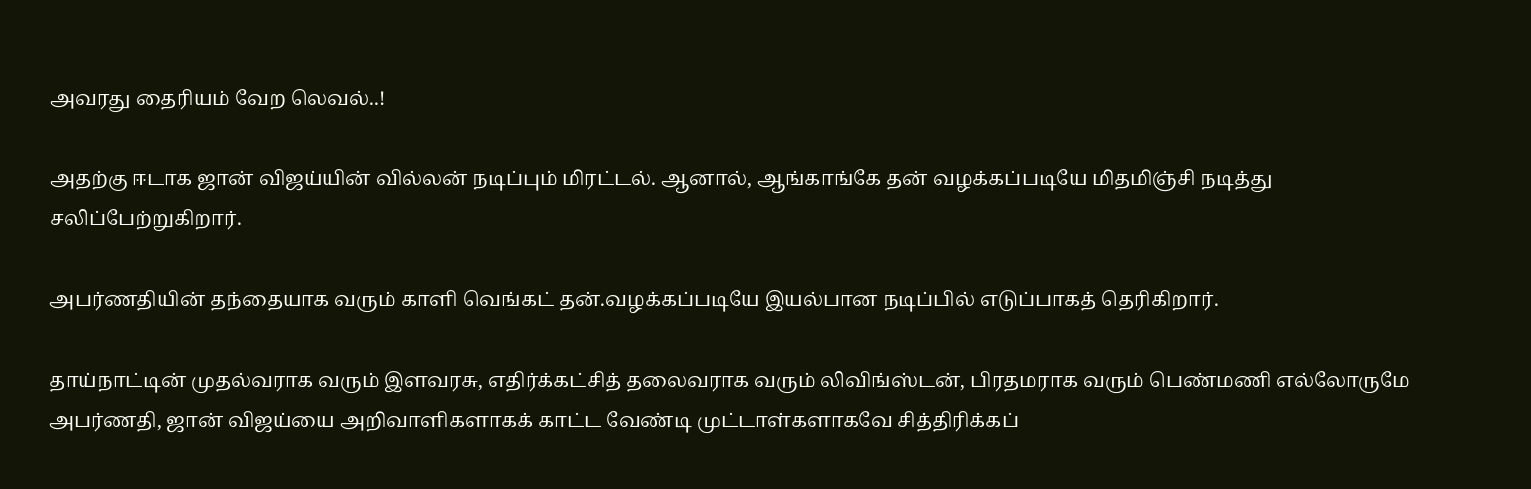அவரது தைரியம் வேற லெவல்..!

அதற்கு ஈடாக ஜான் விஜய்யின் வில்லன் நடிப்பும் மிரட்டல். ஆனால், ஆங்காங்கே தன் வழக்கப்படியே மிதமிஞ்சி நடித்து சலிப்பேற்றுகிறார்.

அபர்ணதியின் தந்தையாக வரும் காளி வெங்கட் தன்.வழக்கப்படியே இயல்பான நடிப்பில் எடுப்பாகத் தெரிகிறார்.

தாய்நாட்டின் முதல்வராக வரும் இளவரசு, எதிர்க்கட்சித் தலைவராக வரும் லிவிங்ஸ்டன், பிரதமராக வரும் பெண்மணி எல்லோருமே அபர்ணதி, ஜான் விஜய்யை அறிவாளிகளாகக் காட்ட வேண்டி முட்டாள்களாகவே சித்திரிக்கப்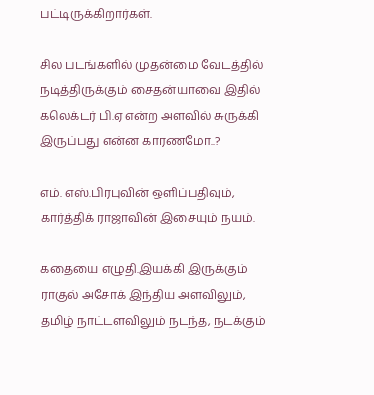பட்டிருக்கிறார்கள்.

சில படங்களில் முதன்மை வேடத்தில் நடித்திருக்கும் சைதன்யாவை இதில் கலெக்டர் பி.ஏ என்ற அளவில் சுருக்கி இருப்பது என்ன காரணமோ..?

எம். எஸ்.பிரபுவின் ஒளிப்பதிவும், கார்த்திக் ராஜாவின் இசையும் நயம்.

கதையை எழுதி.இயக்கி இருக்கும் ராகுல் அசோக் இந்திய அளவிலும், தமிழ் நாட்டளவிலும் நடந்த, நடக்கும்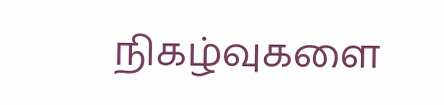நிகழ்வுகளை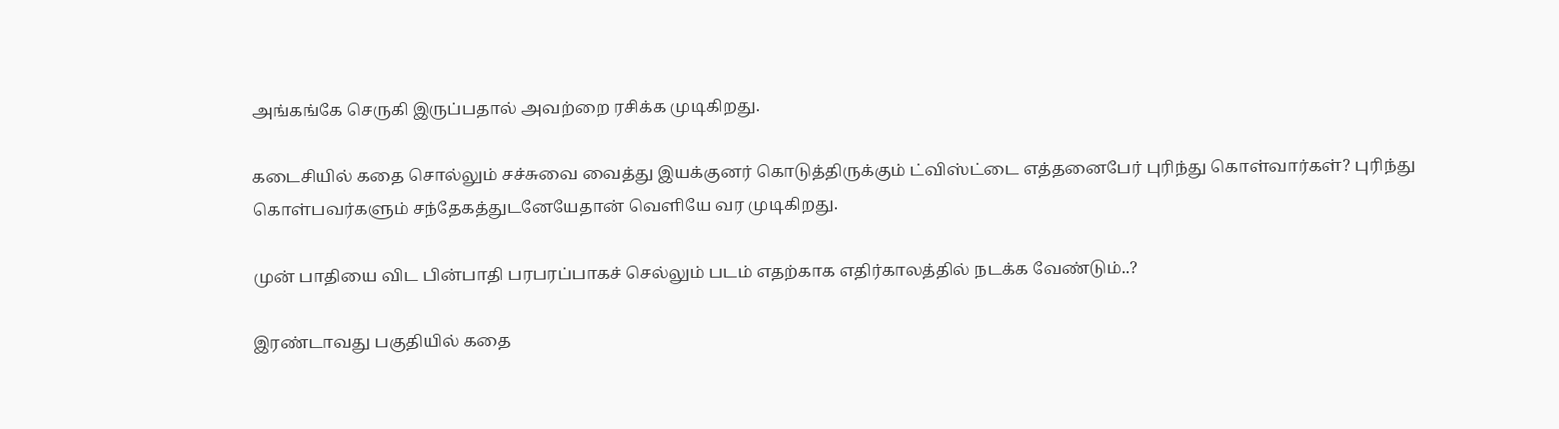அங்கங்கே செருகி இருப்பதால் அவற்றை ரசிக்க முடிகிறது.

கடைசியில் கதை சொல்லும் சச்சுவை வைத்து இயக்குனர் கொடுத்திருக்கும் ட்விஸ்ட்டை எத்தனைபேர் புரிந்து கொள்வார்கள்? புரிந்து கொள்பவர்களும் சந்தேகத்துடனேயேதான் வெளியே வர முடிகிறது.

முன் பாதியை விட பின்பாதி பரபரப்பாகச் செல்லும் படம் எதற்காக எதிர்காலத்தில் நடக்க வேண்டும்..?

இரண்டாவது பகுதியில் கதை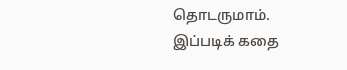தொடருமாம்.
இப்படிக் கதை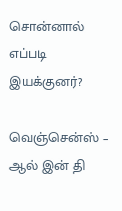சொன்னால் எப்படி இயக்குனர்?

வெஞ்சென்ஸ் – ஆல் இன் தி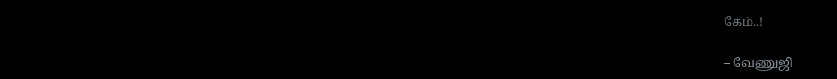கேம்..!

– வேணுஜி